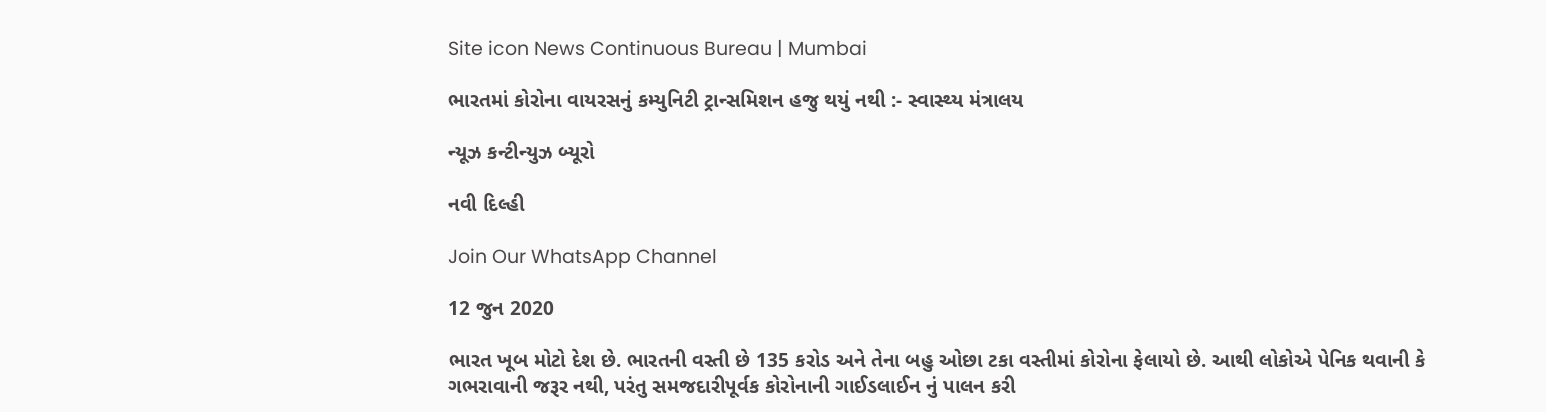Site icon News Continuous Bureau | Mumbai

ભારતમાં કોરોના વાયરસનું કમ્યુનિટી ટ્રાન્સમિશન હજુ થયું નથી :- સ્વાસ્થ્ય મંત્રાલય

ન્યૂઝ કન્ટીન્યુઝ બ્યૂરો

નવી દિલ્હી

Join Our WhatsApp Channel

12 જુન 2020

ભારત ખૂબ મોટો દેશ છે. ભારતની વસ્તી છે 135 કરોડ અને તેના બહુ ઓછા ટકા વસ્તીમાં કોરોના ફેલાયો છે. આથી લોકોએ પેનિક થવાની કે ગભરાવાની જરૂર નથી, પરંતુ સમજદારીપૂર્વક કોરોનાની ગાઈડલાઈન નું પાલન કરી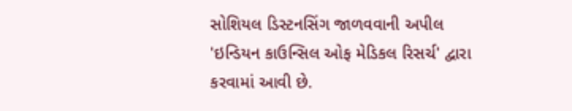સોશિયલ ડિસ્ટનસિંગ જાળવવાની અપીલ 'ઇન્ડિયન કાઉન્સિલ ઓફ મેડિકલ રિસર્ચ' દ્વારા કરવામાં આવી છે.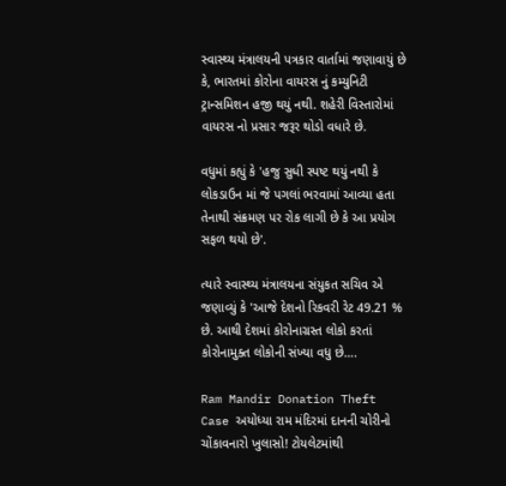સ્વાસ્થ્ય મંત્રાલયની પત્રકાર વાર્તામાં જણાવાયું છે કે, ભારતમાં કોરોના વાયરસ નું કમ્યુનિટી ટ્રાન્સમિશન હજી થયું નથી. શહેરી વિસ્તારોમાં વાયરસ નો પ્રસાર જરૂર થોડો વધારે છે.

વધુમાં કહ્યું કે 'હજુ સુધી સ્પષ્ટ થયું નથી કે લોકડાઉન માં જે પગલાં ભરવામાં આવ્યા હતા તેનાથી સંક્રમણ પર રોક લાગી છે કે આ પ્રયોગ સફળ થયો છે'.

ત્યારે સ્વાસ્થ્ય મંત્રાલયના સંયુકત સચિવ એ જણાવ્યું કે 'આજે દેશનો રિકવરી રેટ 49.21 % છે. આથી દેશમાં કોરોનાગ્રસ્ત લોકો કરતાં કોરોનામુક્ત લોકોની સંખ્યા વધુ છે….

Ram Mandir Donation Theft Case અયોધ્યા રામ મંદિરમાં દાનની ચોરીનો ચોંકાવનારો ખુલાસો! ટોયલેટમાંથી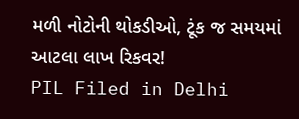મળી નોટોની થોકડીઓ, ટૂંક જ સમયમાં આટલા લાખ રિકવર!
PIL Filed in Delhi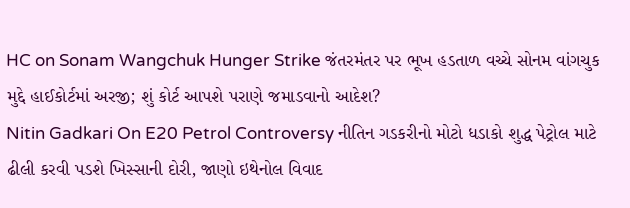HC on Sonam Wangchuk Hunger Strike જંતરમંતર પર ભૂખ હડતાળ વચ્ચે સોનમ વાંગચુક મુદ્દે હાઈકોર્ટમાં અરજી; શું કોર્ટ આપશે પરાણે જમાડવાનો આદેશ?
Nitin Gadkari On E20 Petrol Controversy નીતિન ગડકરીનો મોટો ધડાકો શુદ્ધ પેટ્રોલ માટે ઢીલી કરવી પડશે ખિસ્સાની દોરી, જાણો ઇથેનોલ વિવાદ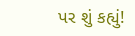પર શું કહ્યું!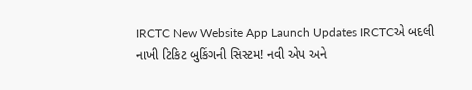IRCTC New Website App Launch Updates IRCTCએ બદલી નાખી ટિકિટ બુકિંગની સિસ્ટમ! નવી એપ અને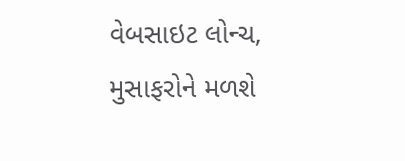વેબસાઇટ લોન્ચ, મુસાફરોને મળશે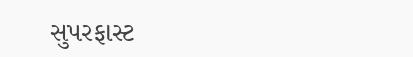સુપરફાસ્ટ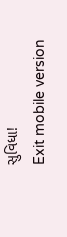સુવિધા!
Exit mobile version